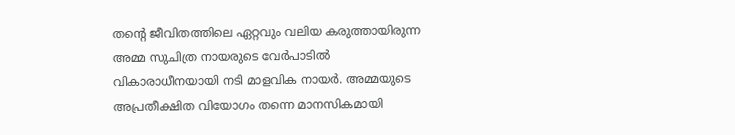തന്റെ ജീവിതത്തിലെ ഏറ്റവും വലിയ കരുത്തായിരുന്ന അമ്മ സുചിത്ര നായരുടെ വേർപാടിൽ വികാരാധീനയായി നടി മാളവിക നായർ. അമ്മയുടെ അപ്രതീക്ഷിത വിയോഗം തന്നെ മാനസികമായി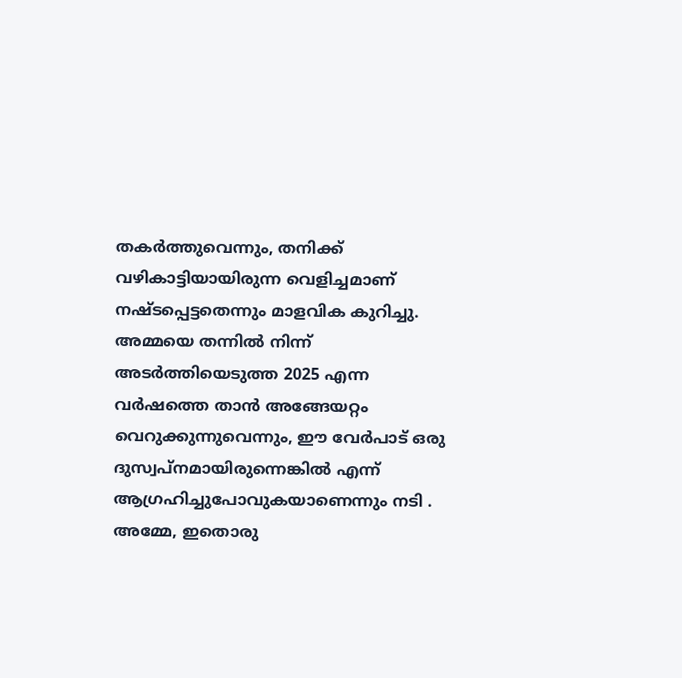തകർത്തുവെന്നും, തനിക്ക് വഴികാട്ടിയായിരുന്ന വെളിച്ചമാണ് നഷ്ടപ്പെട്ടതെന്നും മാളവിക കുറിച്ചു.
അമ്മയെ തന്നിൽ നിന്ന് അടർത്തിയെടുത്ത 2025 എന്ന വർഷത്തെ താൻ അങ്ങേയറ്റം വെറുക്കുന്നുവെന്നും, ഈ വേർപാട് ഒരു ദുസ്വപ്നമായിരുന്നെങ്കിൽ എന്ന് ആഗ്രഹിച്ചുപോവുകയാണെന്നും നടി .
അമ്മേ, ഇതൊരു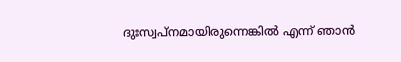ദുഃസ്വപ്നമായിരുന്നെങ്കിൽ എന്ന് ഞാൻ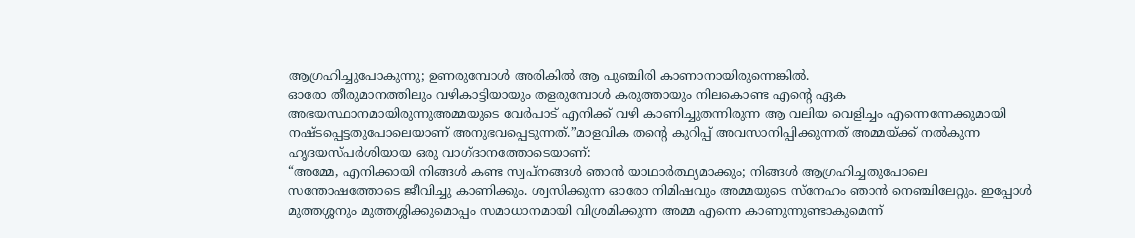ആഗ്രഹിച്ചുപോകുന്നു; ഉണരുമ്പോൾ അരികിൽ ആ പുഞ്ചിരി കാണാനായിരുന്നെങ്കിൽ.
ഓരോ തീരുമാനത്തിലും വഴികാട്ടിയായും തളരുമ്പോൾ കരുത്തായും നിലകൊണ്ട എന്റെ ഏക അഭയസ്ഥാനമായിരുന്നുഅമ്മയുടെ വേർപാട് എനിക്ക് വഴി കാണിച്ചുതന്നിരുന്ന ആ വലിയ വെളിച്ചം എന്നെന്നേക്കുമായി നഷ്ടപ്പെട്ടതുപോലെയാണ് അനുഭവപ്പെടുന്നത്.”മാളവിക തന്റെ കുറിപ്പ് അവസാനിപ്പിക്കുന്നത് അമ്മയ്ക്ക് നൽകുന്ന ഹൃദയസ്പർശിയായ ഒരു വാഗ്ദാനത്തോടെയാണ്:
“അമ്മേ, എനിക്കായി നിങ്ങൾ കണ്ട സ്വപ്നങ്ങൾ ഞാൻ യാഥാർത്ഥ്യമാക്കും; നിങ്ങൾ ആഗ്രഹിച്ചതുപോലെ സന്തോഷത്തോടെ ജീവിച്ചു കാണിക്കും. ശ്വസിക്കുന്ന ഓരോ നിമിഷവും അമ്മയുടെ സ്നേഹം ഞാൻ നെഞ്ചിലേറ്റും. ഇപ്പോൾ മുത്തശ്ശനും മുത്തശ്ശിക്കുമൊപ്പം സമാധാനമായി വിശ്രമിക്കുന്ന അമ്മ എന്നെ കാണുന്നുണ്ടാകുമെന്ന്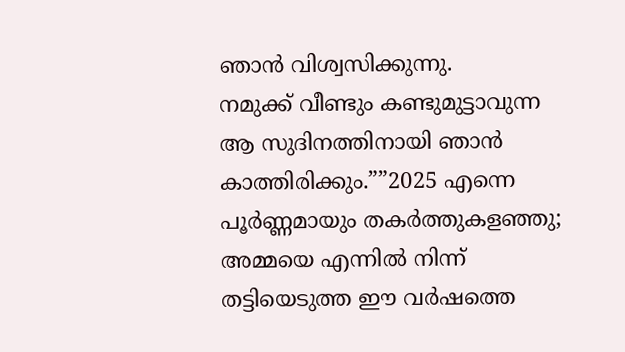ഞാൻ വിശ്വസിക്കുന്നു.
നമുക്ക് വീണ്ടും കണ്ടുമുട്ടാവുന്ന ആ സുദിനത്തിനായി ഞാൻ കാത്തിരിക്കും.””2025 എന്നെ പൂർണ്ണമായും തകർത്തുകളഞ്ഞു; അമ്മയെ എന്നിൽ നിന്ന് തട്ടിയെടുത്ത ഈ വർഷത്തെ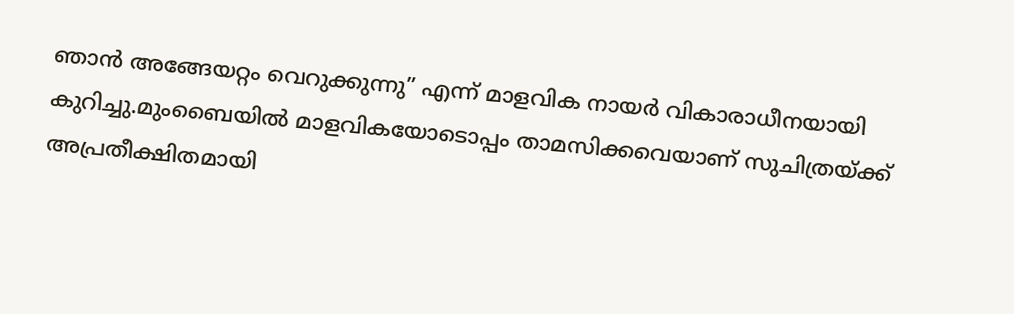ഞാൻ അങ്ങേയറ്റം വെറുക്കുന്നു” എന്ന് മാളവിക നായർ വികാരാധീനയായി കുറിച്ചു.മുംബൈയിൽ മാളവികയോടൊപ്പം താമസിക്കവെയാണ് സുചിത്രയ്ക്ക് അപ്രതീക്ഷിതമായി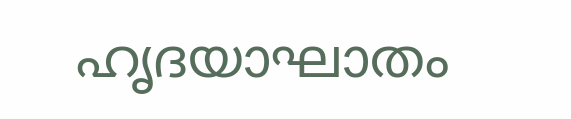ഹൃദയാഘാതം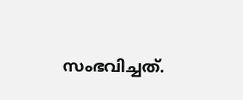സംഭവിച്ചത്.